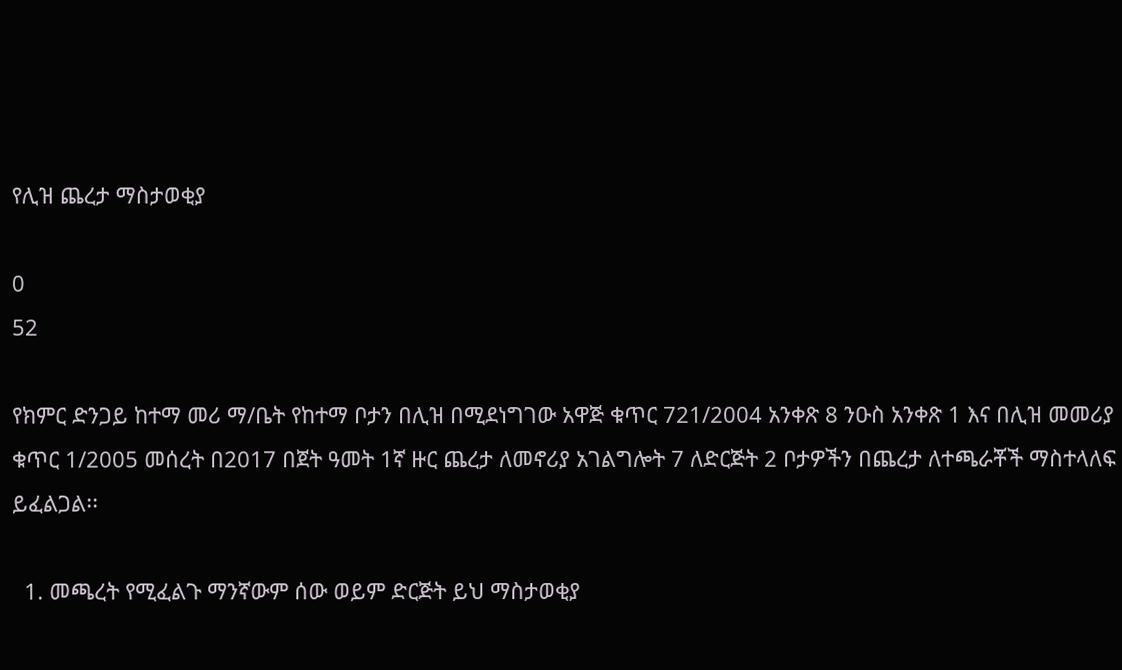የሊዝ ጨረታ ማስታወቂያ

0
52

የክምር ድንጋይ ከተማ መሪ ማ/ቤት የከተማ ቦታን በሊዝ በሚደነግገው አዋጅ ቁጥር 721/2004 አንቀጽ 8 ንዑስ አንቀጽ 1 እና በሊዝ መመሪያ ቁጥር 1/2005 መሰረት በ2017 በጀት ዓመት 1ኛ ዙር ጨረታ ለመኖሪያ አገልግሎት 7 ለድርጅት 2 ቦታዎችን በጨረታ ለተጫራቾች ማስተላለፍ ይፈልጋል፡፡

  1. መጫረት የሚፈልጉ ማንኛውም ሰው ወይም ድርጅት ይህ ማስታወቂያ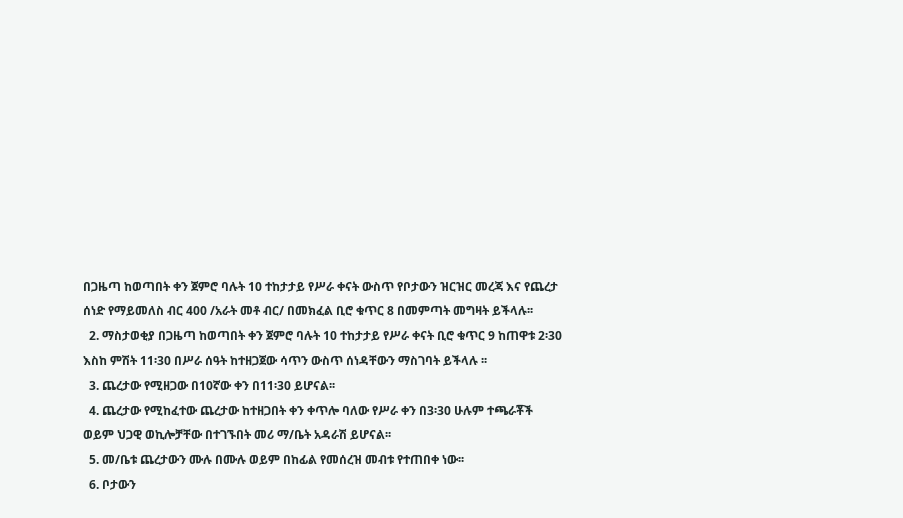በጋዜጣ ከወጣበት ቀን ጀምሮ ባሉት 10 ተከታታይ የሥራ ቀናት ውስጥ የቦታውን ዝርዝር መረጃ እና የጨረታ ሰነድ የማይመለስ ብር 400 /አራት መቶ ብር/ በመክፈል ቢሮ ቁጥር 8 በመምጣት መግዛት ይችላሉ፡፡
  2. ማስታወቂያ በጋዜጣ ከወጣበት ቀን ጀምሮ ባሉት 10 ተከታታይ የሥራ ቀናት ቢሮ ቁጥር 9 ከጠዋቱ 2፡30 እስከ ምሽት 11፡30 በሥራ ሰዓት ከተዘጋጀው ሳጥን ውስጥ ሰነዳቸውን ማስገባት ይችላሉ ፡፡
  3. ጨረታው የሚዘጋው በ10ኛው ቀን በ11፡30 ይሆናል፡፡
  4. ጨረታው የሚከፈተው ጨረታው ከተዘጋበት ቀን ቀጥሎ ባለው የሥራ ቀን በ3፡30 ሁሉም ተጫራቾች ወይም ህጋዊ ወኪሎቻቸው በተገኙበት መሪ ማ/ቤት አዳራሽ ይሆናል፡፡
  5. መ/ቤቱ ጨረታውን ሙሉ በሙሉ ወይም በከፊል የመሰረዝ መብቱ የተጠበቀ ነው፡፡
  6. ቦታውን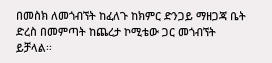በመስክ ለመጎብኘት ከፈለጉ ከክምር ድንጋይ ማዘጋጃ ቤት ድረስ በመምጣት ከጨረታ ኮሚቴው ጋር መጎብኘት ይቻላል፡፡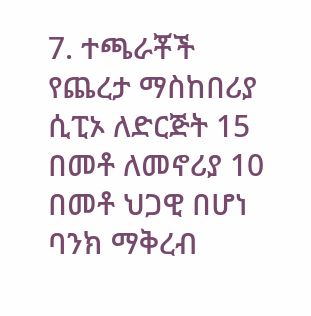7. ተጫራቾች የጨረታ ማስከበሪያ ሲፒኦ ለድርጅት 15 በመቶ ለመኖሪያ 10 በመቶ ህጋዊ በሆነ ባንክ ማቅረብ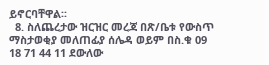ይኖርባቸዋል፡፡
  8. ስለጨረታው ዝርዝር መረጃ በጽ/ቤቱ የውስጥ ማስታወቂያ መለጠፊያ ሰሌዳ ወይም በስ.ቁ 09 18 71 44 11 ደውለው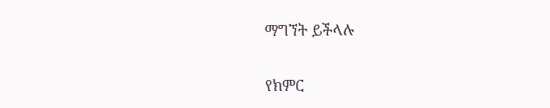ማግኘት ይችላሉ

የክምር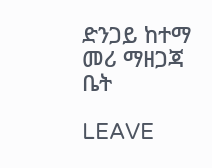ድንጋይ ከተማ መሪ ማዘጋጃ ቤት

LEAVE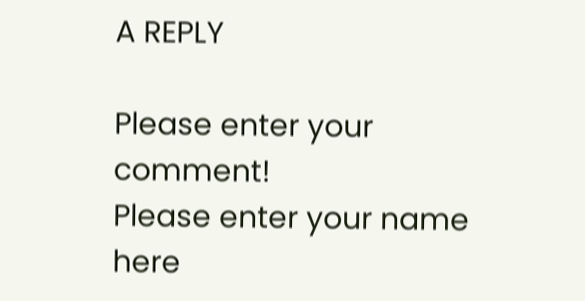A REPLY

Please enter your comment!
Please enter your name here